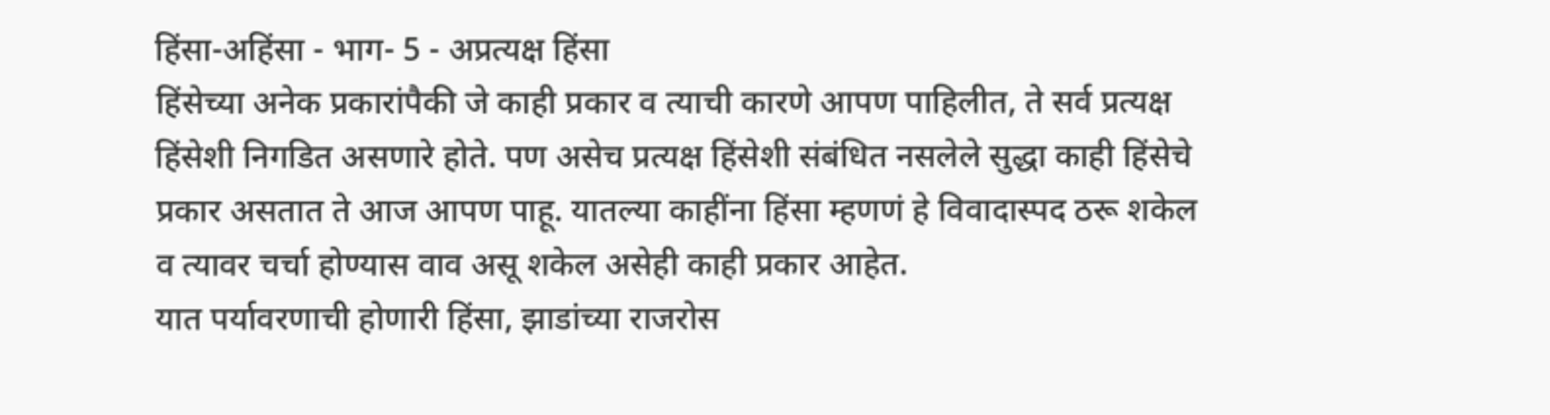हिंसा-अहिंसा - भाग- 5 - अप्रत्यक्ष हिंसा
हिंसेच्या अनेक प्रकारांपैकी जे काही प्रकार व त्याची कारणे आपण पाहिलीत, ते सर्व प्रत्यक्ष हिंसेशी निगडित असणारे होते. पण असेच प्रत्यक्ष हिंसेशी संबंधित नसलेले सुद्धा काही हिंसेचे प्रकार असतात ते आज आपण पाहू. यातल्या काहींना हिंसा म्हणणं हे विवादास्पद ठरू शकेल व त्यावर चर्चा होण्यास वाव असू शकेल असेही काही प्रकार आहेत.
यात पर्यावरणाची होणारी हिंसा, झाडांच्या राजरोस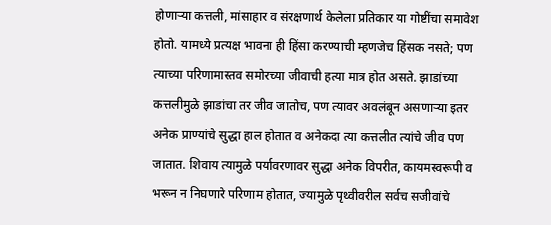होणाऱ्या कत्तली, मांसाहार व संरक्षणार्थ केलेला प्रतिकार या गोष्टींचा समावेश होतो. यामध्ये प्रत्यक्ष भावना ही हिंसा करण्याची म्हणजेच हिंसक नसते; पण त्याच्या परिणामास्तव समोरच्या जीवाची हत्या मात्र होत असते. झाडांच्या कत्तलीमुळे झाडांचा तर जीव जातोच, पण त्यावर अवलंबून असणाऱ्या इतर अनेक प्राण्यांचे सुद्धा हाल होतात व अनेकदा त्या कत्तलीत त्यांचे जीव पण जातात. शिवाय त्यामुळे पर्यावरणावर सुद्धा अनेक विपरीत, कायमस्वरूपी व भरून न निघणारे परिणाम होतात, ज्यामुळे पृथ्वीवरील सर्वच सजीवांचे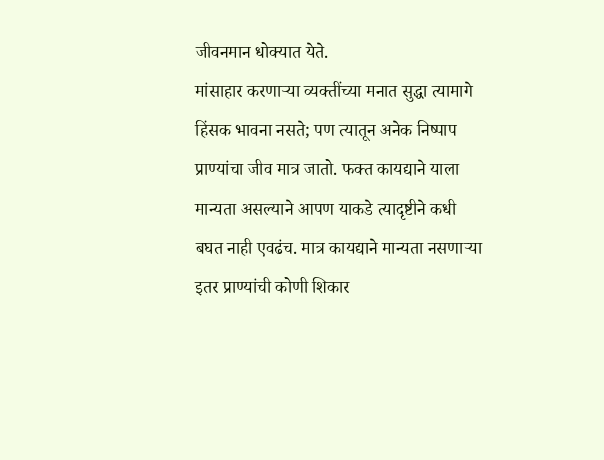जीवनमान धोक्यात येते.
मांसाहार करणाऱ्या व्यक्तींच्या मनात सुद्धा त्यामागे हिंसक भावना नसते; पण त्यातून अनेक निष्पाप प्राण्यांचा जीव मात्र जातो. फक्त कायद्याने याला मान्यता असल्याने आपण याकडे त्यादृष्टीने कधी बघत नाही एवढंच. मात्र कायद्याने मान्यता नसणाऱ्या इतर प्राण्यांची कोणी शिकार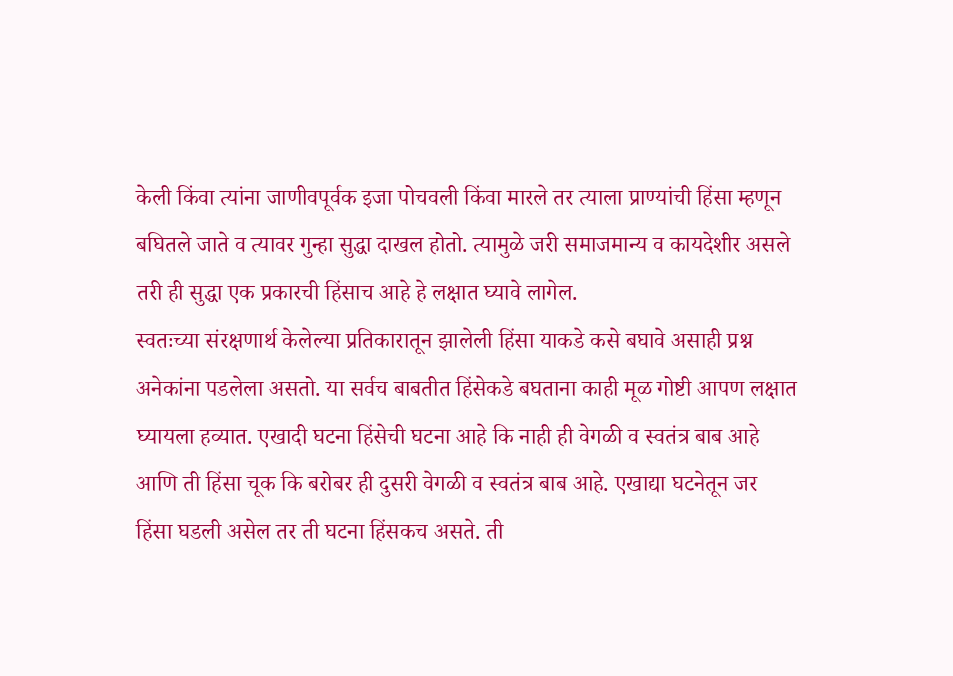केली किंवा त्यांना जाणीवपूर्वक इजा पोचवली किंवा मारले तर त्याला प्राण्यांची हिंसा म्हणून बघितले जाते व त्यावर गुन्हा सुद्धा दाखल होतो. त्यामुळे जरी समाजमान्य व कायदेशीर असले तरी ही सुद्धा एक प्रकारची हिंसाच आहे हे लक्षात घ्यावे लागेल.
स्वतःच्या संरक्षणार्थ केलेल्या प्रतिकारातून झालेली हिंसा याकडे कसे बघावे असाही प्रश्न अनेकांना पडलेला असतो. या सर्वच बाबतीत हिंसेकडे बघताना काही मूळ गोष्टी आपण लक्षात घ्यायला हव्यात. एखादी घटना हिंसेची घटना आहे कि नाही ही वेगळी व स्वतंत्र बाब आहे आणि ती हिंसा चूक कि बरोबर ही दुसरी वेगळी व स्वतंत्र बाब आहे. एखाद्या घटनेतून जर हिंसा घडली असेल तर ती घटना हिंसकच असते. ती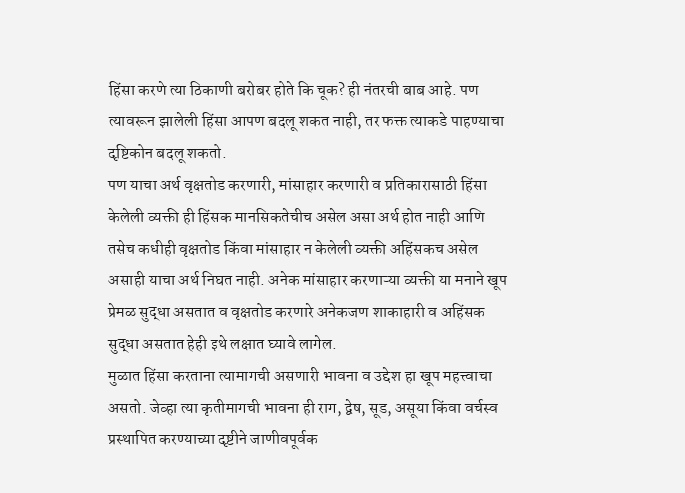हिंसा करणे त्या ठिकाणी बरोबर होते कि चूक? ही नंतरची बाब आहे. पण त्यावरून झालेली हिंसा आपण बदलू शकत नाही, तर फक्त त्याकडे पाहण्याचा दृष्टिकोन बदलू शकतो.
पण याचा अर्थ वृक्षतोड करणारी, मांसाहार करणारी व प्रतिकारासाठी हिंसा केलेली व्यक्ती ही हिंसक मानसिकतेचीच असेल असा अर्थ होत नाही आणि तसेच कधीही वृक्षतोड किंवा मांसाहार न केलेली व्यक्ती अहिंसकच असेल असाही याचा अर्थ निघत नाही. अनेक मांसाहार करणाऱ्या व्यक्ती या मनाने खूप प्रेमळ सुद्धा असतात व वृक्षतोड करणारे अनेकजण शाकाहारी व अहिंसक सुद्धा असतात हेही इथे लक्षात घ्यावे लागेल.
मुळात हिंसा करताना त्यामागची असणारी भावना व उद्देश हा खूप महत्त्वाचा असतो. जेव्हा त्या कृतीमागची भावना ही राग, द्वेष, सूड, असूया किंवा वर्चस्व प्रस्थापित करण्याच्या दृष्टीने जाणीवपूर्वक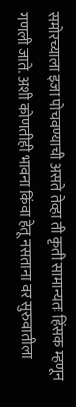समोरच्याला इजा पोचवण्याची असते तेव्हा ती कृती सामान्यतः हिंसक म्हणून गणली जाते. अशी कोणतीही भावना किंवा हेतू नसताना वर सुरुवातीला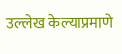उल्लेख केल्याप्रमाणे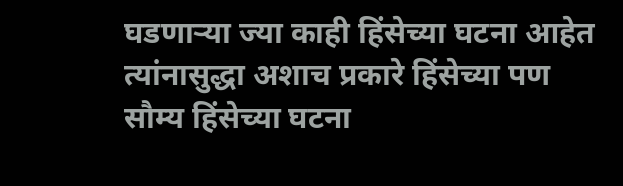घडणाऱ्या ज्या काही हिंसेच्या घटना आहेत त्यांनासुद्धा अशाच प्रकारे हिंसेच्या पण सौम्य हिंसेच्या घटना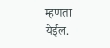म्हणता येईल.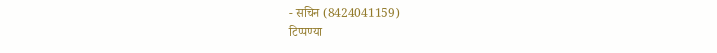- सचिन (8424041159)
टिप्पण्या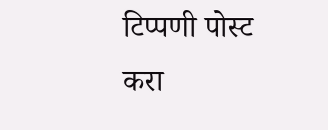टिप्पणी पोस्ट करा